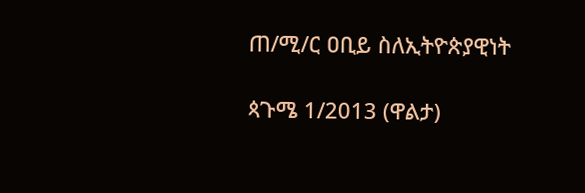ጠ/ሚ/ር ዐቢይ ስለኢትዮጵያዊነት

ጳጉሜ 1/2013 (ዋልታ)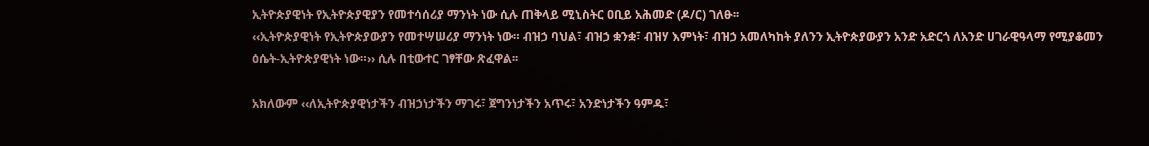ኢትዮጵያዊነት የኢትዮጵያዊያን የመተሳሰሪያ ማንነት ነው ሲሉ ጠቅላይ ሚኒስትር ዐቢይ አሕመድ (ዶ/ር) ገለፁ፡፡
‹‹ኢትዮጵያዊነት የኢትዮጵያውያን የመተሣሠሪያ ማንነት ነው። ብዝኃ ባህል፣ ብዝኃ ቋንቋ፣ ብዝሃ እምነት፣ ብዝኃ አመለካከት ያለንን ኢትዮጵያውያን አንድ አድርጎ ለአንድ ሀገራዊዓላማ የሚያቆመን ዕሴት-ኢትዮጵያዊነት ነው።›› ሲሉ በቲውተር ገፃቸው ጽፈዋል፡፡

አክለውም ‹‹ለኢትዮጵያዊነታችን ብዝኃነታችን ማገሩ፣ ጀግንነታችን አጥሩ፣ አንድነታችን ዓምዱ፣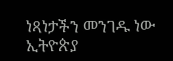ነጻነታችን መንገዱ ነው ኢትዮጵያ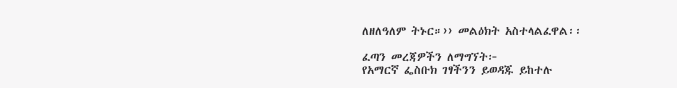ለዘለዓለም ትኑር።›› መልዕክት አስተላልፈዋል፡፡

ፈጣን መረጃዎችን ለማግኘት፦
የአማርኛ ፌስቡክ ገፃችንን ይወዳጁ ይከተሉ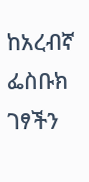ከአረብኛ ፌስቡክ ገፃችን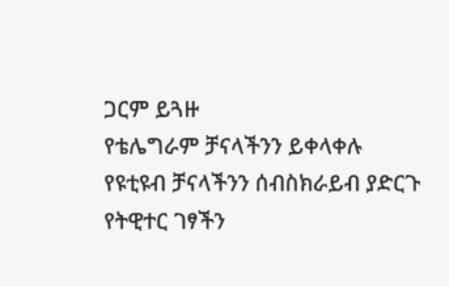ጋርም ይጓዙ
የቴሌግራም ቻናላችንን ይቀላቀሉ
የዩቲዩብ ቻናላችንን ሰብስክራይብ ያድርጉ
የትዊተር ገፃችን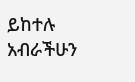ይከተሉ
አብራችሁን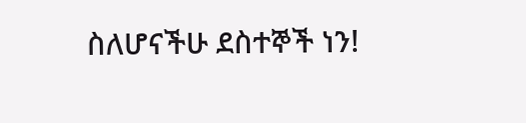ስለሆናችሁ ደስተኞች ነን!